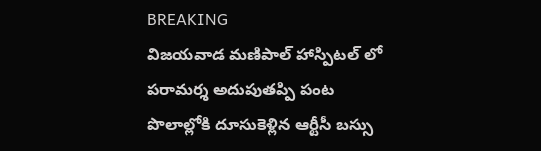BREAKING
విజయవాడ మణిపాల్ హాస్పిటల్ లో పరామర్శ అదుపుతప్పి పంట పొలాల్లోకి దూసుకెళ్లిన ఆర్టీసీ బస్సు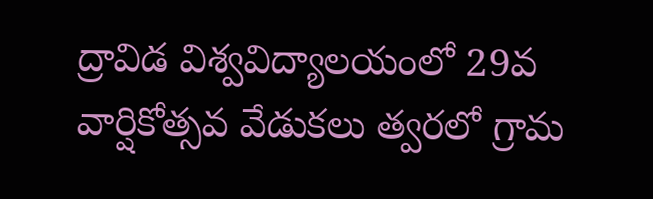ద్రావిడ విశ్వవిద్యాలయంలో 29వ వార్షికోత్సవ వేడుకలు త్వరలో గ్రామ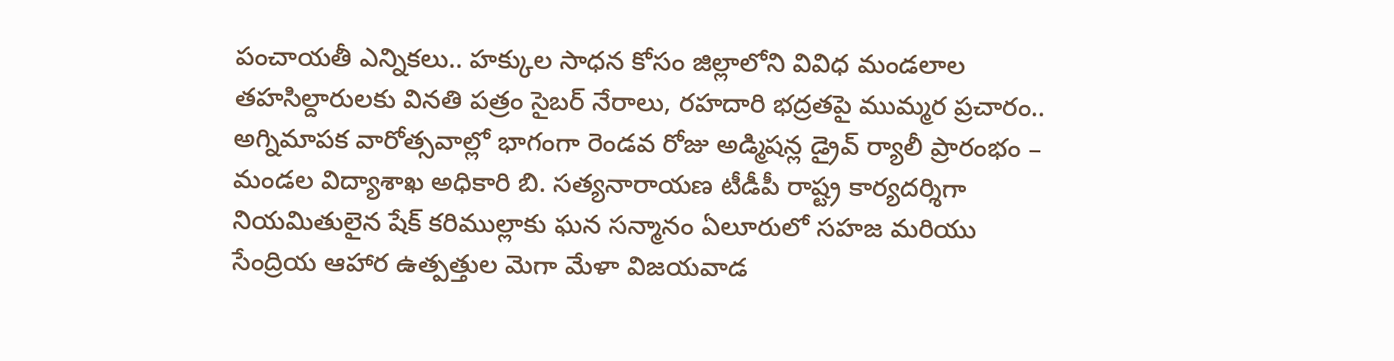పంచాయతీ ఎన్నికలు.. హక్కుల సాధన కోసం జిల్లాలోని వివిధ మండలాల తహసిల్దారులకు వినతి పత్రం సైబర్ నేరాలు, రహదారి భద్రతపై ముమ్మర ప్రచారం.. అగ్నిమాపక వారోత్సవాల్లో భాగంగా రెండవ రోజు అడ్మిషన్ల డ్రైవ్ ర్యాలీ ప్రారంభం – మండల విద్యాశాఖ అధికారి బి. సత్యనారాయణ టీడీపీ రాష్ట్ర కార్యదర్శిగా నియమితులైన షేక్ కరిముల్లాకు ఘన సన్మానం ఏలూరులో సహజ మరియు సేంద్రియ ఆహార ఉత్పత్తుల మెగా మేళా విజయవాడ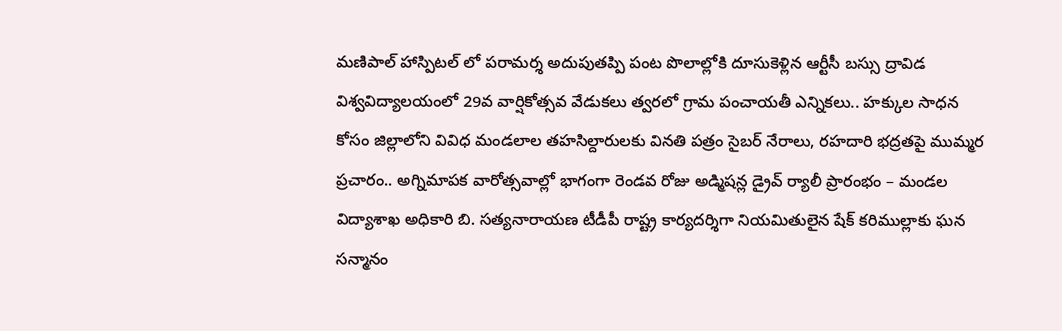మణిపాల్ హాస్పిటల్ లో పరామర్శ అదుపుతప్పి పంట పొలాల్లోకి దూసుకెళ్లిన ఆర్టీసీ బస్సు ద్రావిడ విశ్వవిద్యాలయంలో 29వ వార్షికోత్సవ వేడుకలు త్వరలో గ్రామ పంచాయతీ ఎన్నికలు.. హక్కుల సాధన కోసం జిల్లాలోని వివిధ మండలాల తహసిల్దారులకు వినతి పత్రం సైబర్ నేరాలు, రహదారి భద్రతపై ముమ్మర ప్రచారం.. అగ్నిమాపక వారోత్సవాల్లో భాగంగా రెండవ రోజు అడ్మిషన్ల డ్రైవ్ ర్యాలీ ప్రారంభం – మండల విద్యాశాఖ అధికారి బి. సత్యనారాయణ టీడీపీ రాష్ట్ర కార్యదర్శిగా నియమితులైన షేక్ కరిముల్లాకు ఘన సన్మానం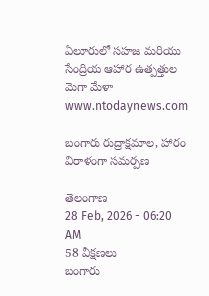ఏలూరులో సహజ మరియు సేంద్రియ ఆహార ఉత్పత్తుల మెగా మేళా
www.ntodaynews.com

బంగారు రుద్రాక్షమాల, హారం విరాళంగా సమర్పణ

తెలంగాణ
28 Feb, 2026 - 06:20 AM
58 వీక్షణలు
బంగారు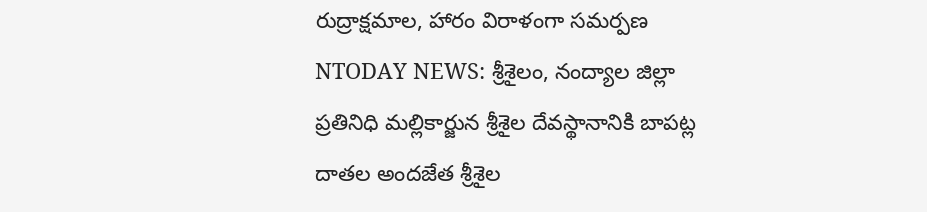రుద్రాక్షమాల, హారం విరాళంగా సమర్పణ NTODAY NEWS: శ్రీశైలం, నంద్యాల జిల్లా ప్రతినిధి మల్లికార్జున శ్రీశైల దేవస్థానానికి బాపట్ల దాతల అందజేత శ్రీశైల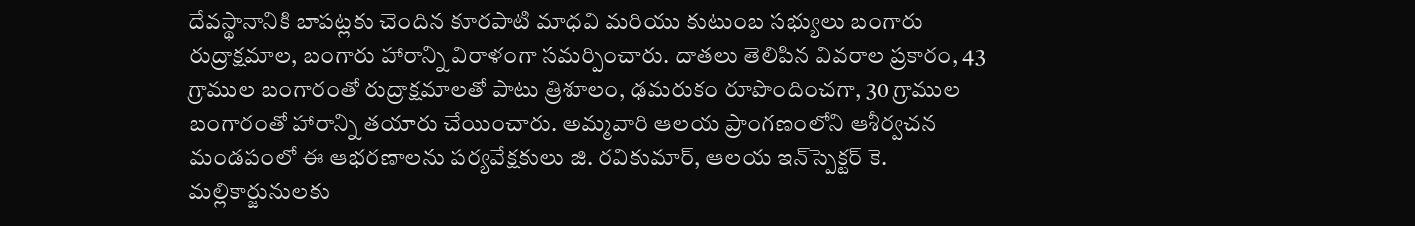దేవస్థానానికి బాపట్లకు చెందిన కూరపాటి మాధవి మరియు కుటుంబ సభ్యులు బంగారు రుద్రాక్షమాల, బంగారు హారాన్ని విరాళంగా సమర్పించారు. దాతలు తెలిపిన వివరాల ప్రకారం, 43 గ్రాముల బంగారంతో రుద్రాక్షమాలతో పాటు త్రిశూలం, ఢమరుకం రూపొందించగా, 30 గ్రాముల బంగారంతో హారాన్ని తయారు చేయించారు. అమ్మవారి ఆలయ ప్రాంగణంలోని ఆశీర్వచన మండపంలో ఈ ఆభరణాలను పర్యవేక్షకులు జి. రవికుమార్, ఆలయ ఇన్‌స్పెక్టర్ కె. మల్లికార్జునులకు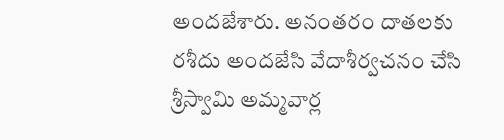అందజేశారు. అనంతరం దాతలకు రశీదు అందజేసి వేదాశీర్వచనం చేసి శ్రీస్వామి అమ్మవార్ల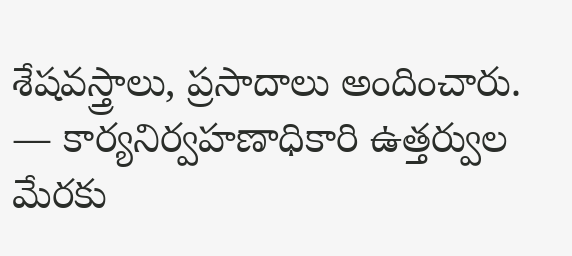శేషవస్త్రాలు, ప్రసాదాలు అందించారు. — కార్యనిర్వహణాధికారి ఉత్తర్వుల మేరకు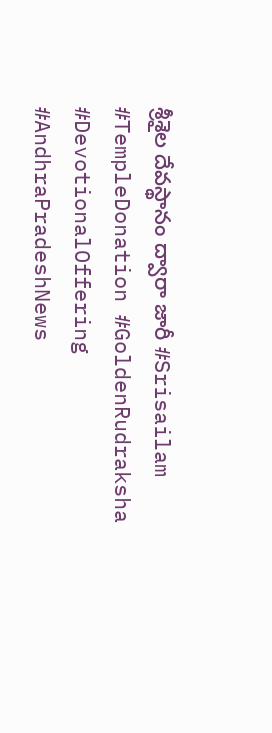శ్రీశైల దేవస్థానం ద్వారా జారీ #Srisailam #TempleDonation #GoldenRudraksha #DevotionalOffering #AndhraPradeshNews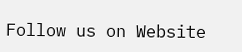Follow us on Website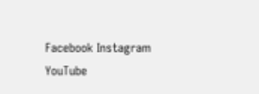Facebook Instagram YouTube